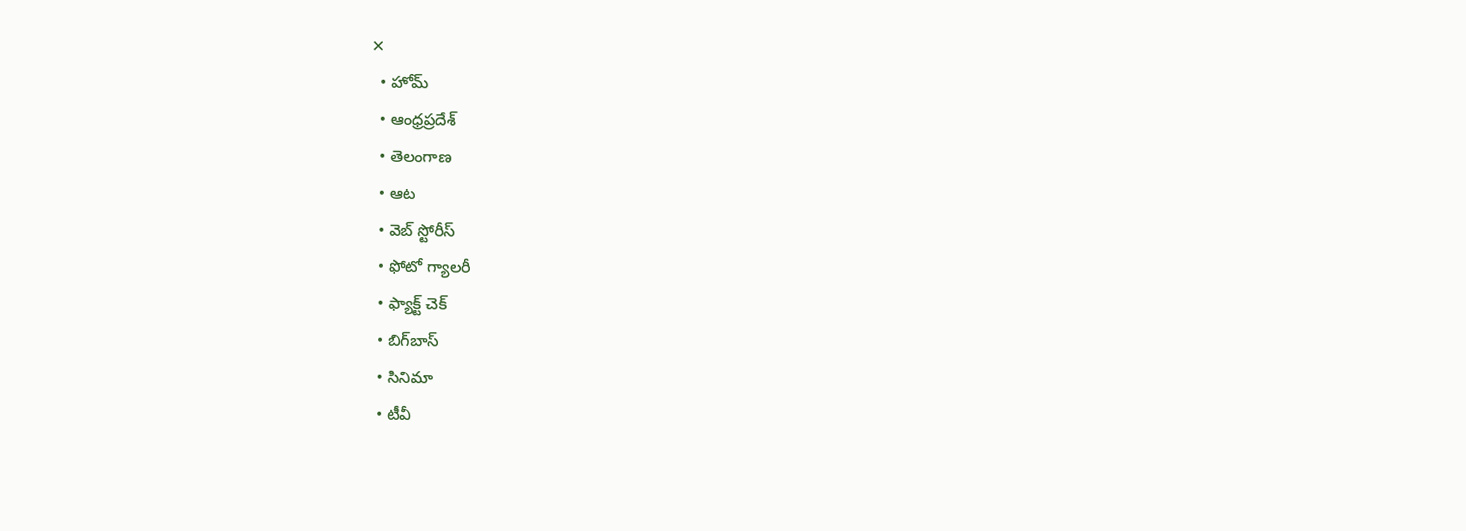✕
  • హోమ్
  • ఆంధ్రప్రదేశ్
  • తెలంగాణ
  • ఆట
  • వెబ్ స్టోరీస్
  • ఫోటో గ్యాలరీ
  • ఫ్యాక్ట్ చెక్
  • బిగ్‌బాస్
  • సినిమా
  • టీవీ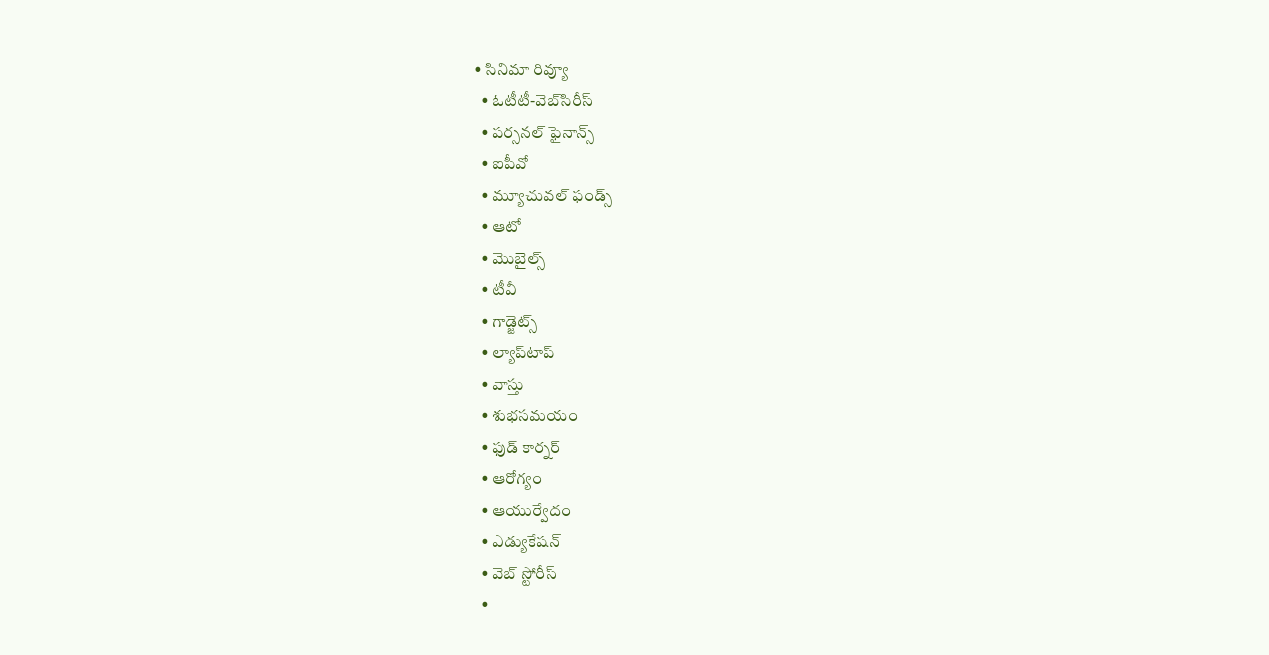• సినిమా రివ్యూ
  • ఓటీటీ-వెబ్‌సిరీస్‌
  • పర్సనల్ ఫైనాన్స్
  • ఐపీవో
  • మ్యూచువల్ ఫండ్స్
  • ఆటో
  • మొబైల్స్‌
  • టీవీ
  • గాడ్జెట్స్
  • ల్యాప్‌టాప్
  • వాస్తు
  • శుభసమయం
  • ఫుడ్ కార్నర్
  • ఆరోగ్యం
  • ఆయుర్వేదం
  • ఎడ్యుకేషన్
  • వెబ్ స్టోరీస్
  •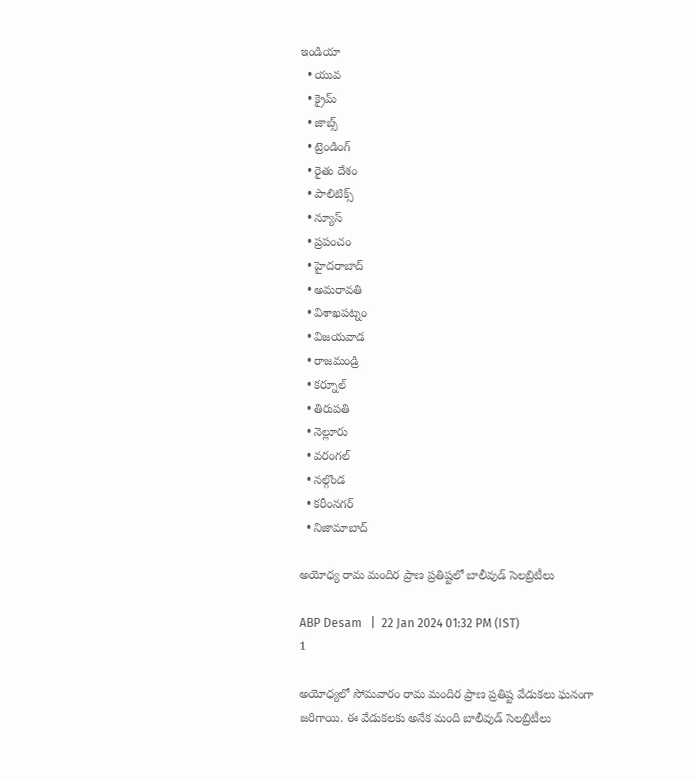ఇండియా
  • యువ
  • క్రైమ్
  • జాబ్స్
  • ట్రెండింగ్
  • రైతు దేశం
  • పాలిటిక్స్
  • న్యూస్
  • ప్రపంచం
  • హైదరాబాద్
  • అమరావతి
  • విశాఖపట్నం
  • విజయవాడ
  • రాజమండ్రి
  • కర్నూల్
  • తిరుపతి
  • నెల్లూరు
  • వరంగల్
  • నల్గొండ
  • కరీంనగర్
  • నిజామాబాద్

అయోధ్య రామ మందిర ప్రాణ ప్రతిష్టలో బాలీవుడ్ సెలబ్రిటీలు

ABP Desam   |  22 Jan 2024 01:32 PM (IST)
1

అయోధ్యలో సోమవారం రామ మందిర ప్రాణ ప్రతిష్ట వేడుకలు ఘనంగా జరిగాయి. ఈ వేడుకలకు అనేక మంది బాలీవుడ్ సెలబ్రిటీలు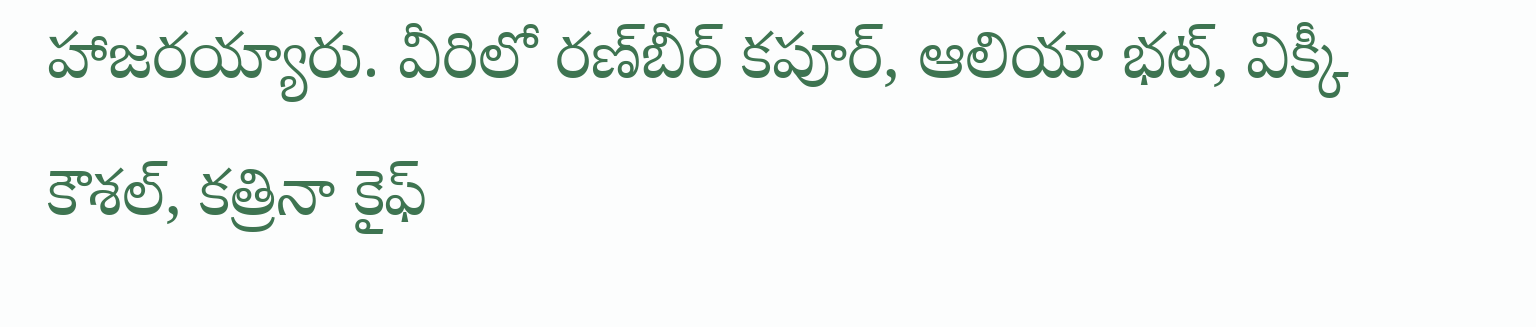హాజరయ్యారు. వీరిలో రణ్‌బీర్ కపూర్, ఆలియా భట్, విక్కీ కౌశల్, కత్రినా కైఫ్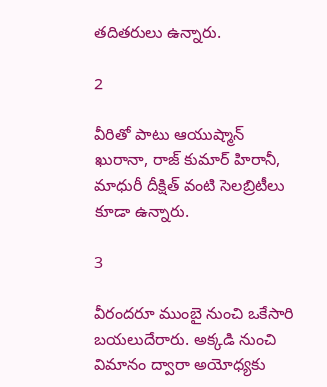తదితరులు ఉన్నారు.

2

వీరితో పాటు ఆయుష్మాన్ ఖురానా, రాజ్ కుమార్ హిరానీ, మాధురీ దీక్షిత్ వంటి సెలబ్రిటీలు కూడా ఉన్నారు.

3

వీరందరూ ముంబై నుంచి ఒకేసారి బయలుదేరారు. అక్కడి నుంచి విమానం ద్వారా అయోధ్యకు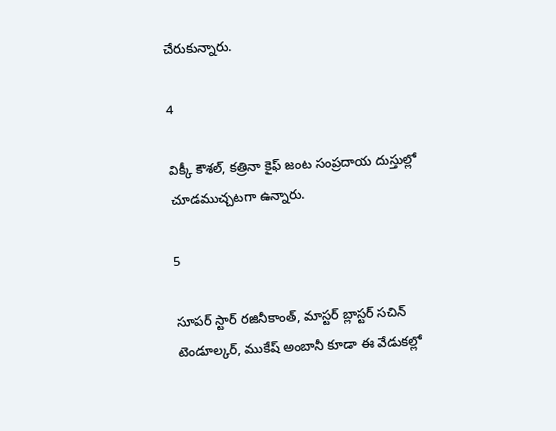చేరుకున్నారు.

4

విక్కీ కౌశల్, కత్రినా కైఫ్ జంట సంప్రదాయ దుస్తుల్లో చూడముచ్చటగా ఉన్నారు.

5

సూపర్ స్టార్ రజినీకాంత్, మాస్టర్ బ్లాస్టర్ సచిన్ టెండూల్కర్, ముకేష్ అంబానీ కూడా ఈ వేడుకల్లో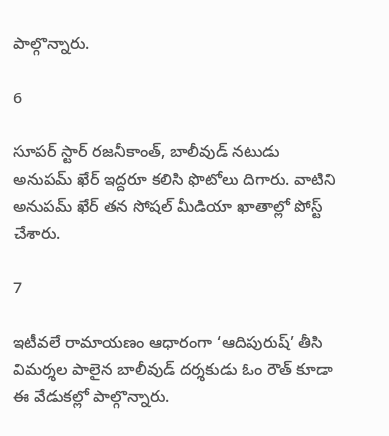పాల్గొన్నారు.

6

సూపర్ స్టార్ రజనీకాంత్, బాలీవుడ్ నటుడు అనుపమ్ ఖేర్ ఇద్దరూ కలిసి ఫొటోలు దిగారు. వాటిని అనుపమ్ ఖేర్ తన సోషల్ మీడియా ఖాతాల్లో పోస్ట్ చేశారు.

7

ఇటీవలే రామాయణం ఆధారంగా ‘ఆదిపురుష్’ తీసి విమర్శల పాలైన బాలీవుడ్ దర్శకుడు ఓం రౌత్ కూడా ఈ వేడుకల్లో పాల్గొన్నారు.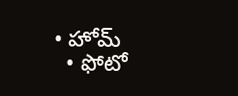• హోమ్
  • ఫోటో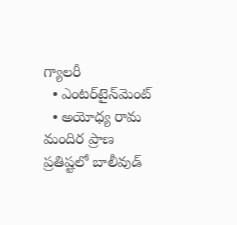గ్యాలరీ
  • ఎంటర్‌టైన్‌మెంట్‌
  • అయోధ్య రామ మందిర ప్రాణ ప్రతిష్టలో బాలీవుడ్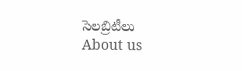సెలబ్రిటీలు
About us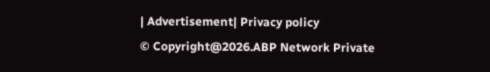| Advertisement| Privacy policy
© Copyright@2026.ABP Network Private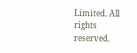Limited. All rights reserved.